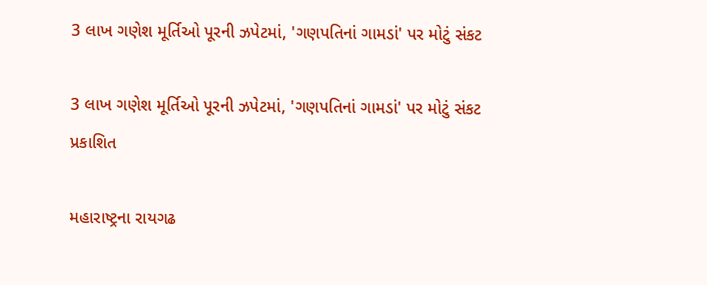3 લાખ ગણેશ મૂર્તિઓ પૂરની ઝપેટમાં, 'ગણપતિનાં ગામડાં' પર મોટું સંકટ

3 લાખ ગણેશ મૂર્તિઓ પૂરની ઝપેટમાં, 'ગણપતિનાં ગામડાં' પર મોટું સંકટ
પ્રકાશિત

મહારાષ્ટ્રના રાયગઢ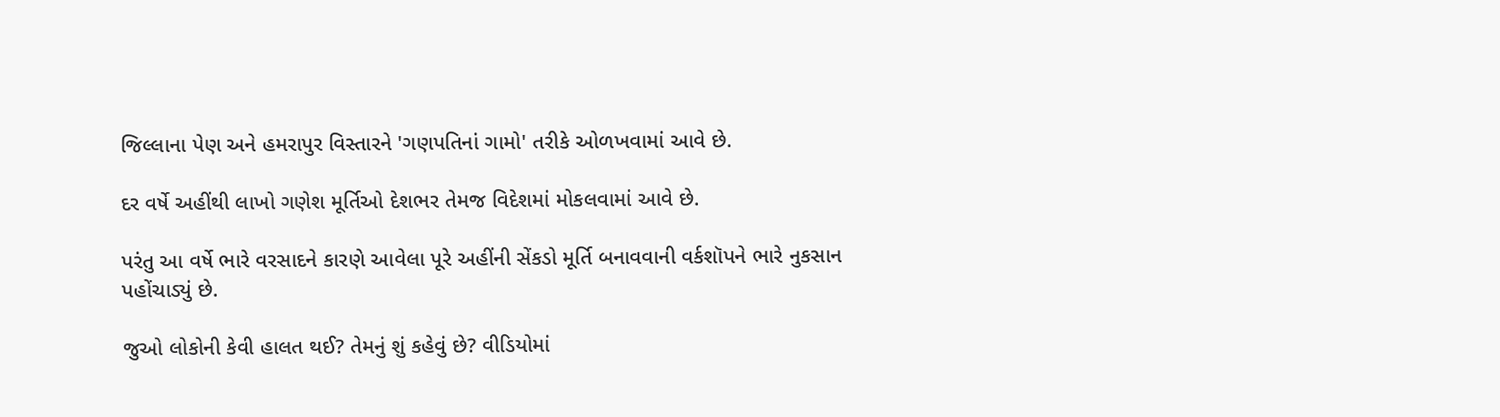જિલ્લાના પેણ અને હમરાપુર વિસ્તારને 'ગણપતિનાં ગામો' તરીકે ઓળખવામાં આવે છે.

દર વર્ષે અહીંથી લાખો ગણેશ મૂર્તિઓ દેશભર તેમજ વિદેશમાં મોકલવામાં આવે છે.

પરંતુ આ વર્ષે ભારે વરસાદને કારણે આવેલા પૂરે અહીંની સેંકડો મૂર્તિ બનાવવાની વર્કશૉપને ભારે નુકસાન પહોંચાડ્યું છે.

જુઓ લોકોની કેવી હાલત થઈ? તેમનું શું કહેવું છે? વીડિયોમાં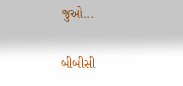જુઓ...

બીબીસી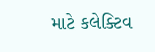માટે કલેક્ટિવ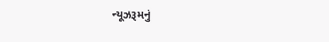ન્યૂઝરૂમનું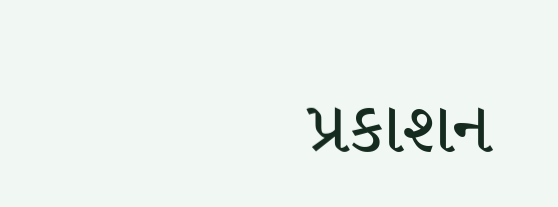પ્રકાશન